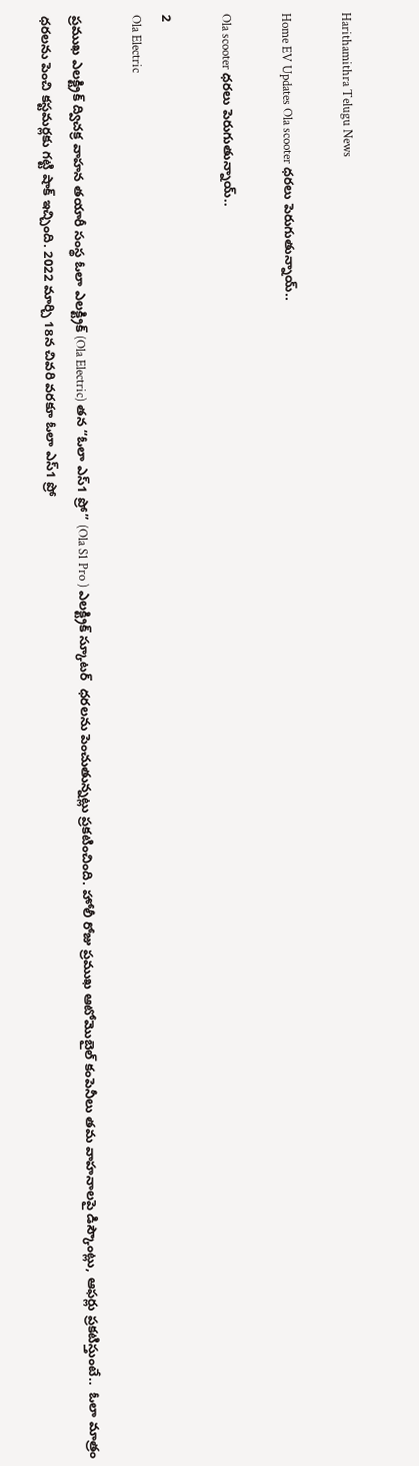Harithamithra Telugu News

Home EV Updates Ola scooter ధర‌లు పెరుగుతున్నాయ్‌..

Ola scooter ధర‌లు పెరుగుతున్నాయ్‌..

2
Ola Electric

ప్ర‌ముఖ ఎలక్ట్రిక్ ద్విచక్ర వాహన తయారీ సంస్థ ఓలా ఎలక్ట్రిక్ (Ola Electric) త‌న “ఓలా ఎస్1 ప్రో” (Ola S1 Pro ) ఎల‌క్ట్రిక్ స్కూట‌ర్  ధరలను పెంచుతున్నట్లు ప్రకటించింది. హోలీ రోజు ప్ర‌ముఖ ఆటోమొబైల్ కంపెనీలు తమ వాహనాలపై డిస్కౌంట్లు, ఆఫ‌ర్లు ప్ర‌క‌టిస్తుంటే..  ఓలా మాత్రం ధరలను పెంచి కస్టమర్లకు గ‌ట్టి షాక్ ఇచ్చింది. 2022 మార్చి 18న చివరి వరకూ ఓలా ఎస్1 ప్రో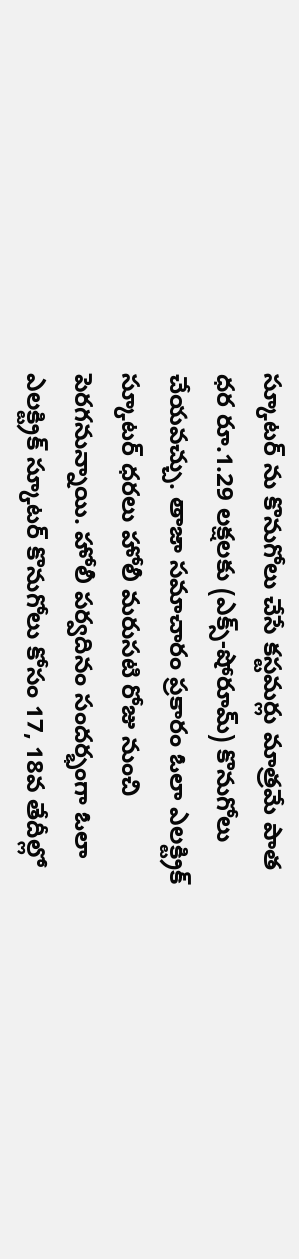స్కూటర్ ను కొనుగోలు చేసే కస్టమర్లు మాత్రమే పాత ధ‌ర రూ.1.29 లక్షలకు (ఎక్స్-షోరూమ్) కొనుగోలు చేయ‌వ‌చ్చు. తాజా సమాచారం ప్రకారం ఓలా ఎలక్ట్రిక్ స్కూటర్ ధరలు హోలీ మ‌రుస‌టి రోజు నుంచి పెరగనున్నాయి. హోలీ ప‌ర్వ‌దినం సందర్భంగా ఓలా ఎలక్ట్రిక్ స్కూటర్ కొనుగోలు కోసం 17, 18వ తేదీల్లో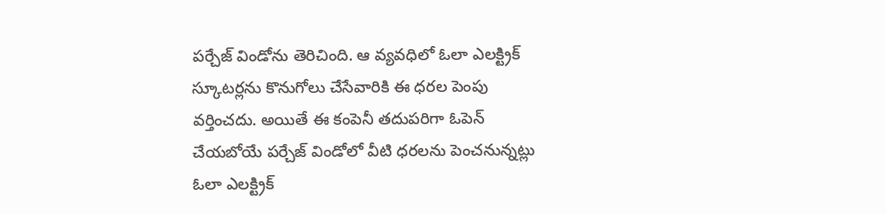ప‌ర్చేజ్ విండోను తెరిచింది. ఆ వ్య‌వ‌ధిలో ఓలా ఎలక్ట్రిక్ స్కూటర్లను కొనుగోలు చేసేవారికి ఈ ధరల పెంపు వర్తించదు. అయితే ఈ కంపెనీ తదుపరిగా ఓపెన్ చేయబోయే ప‌ర్చేజ్ విండోలో వీటి ధరలను పెంచనున్నట్లు ఓలా ఎలక్ట్రిక్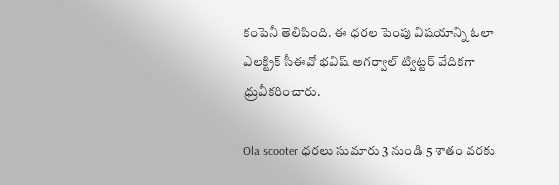కంపెనీ తెలిపింది. ఈ ధ‌ర‌ల పెంపు విష‌యాన్ని ఓలా ఎలక్ట్రిక్ సీఈవో భవిష్ అగర్వాల్ ట్విట్ట‌ర్ వేదిక‌గా ధ్రువీకరించారు.

Ola scooter ధరలు సుమారు 3 నుండి 5 శాతం వ‌ర‌కు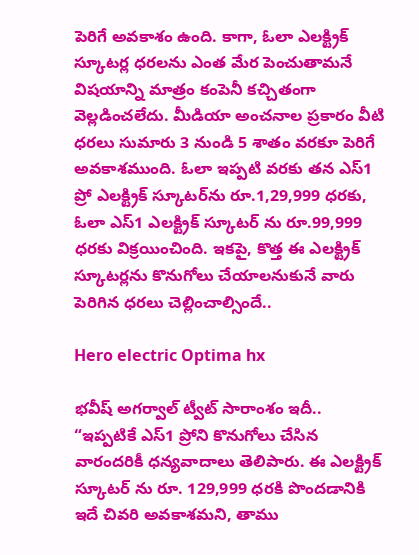పెరిగే అవ‌కాశం ఉంది. కాగా, ఓలా ఎలక్ట్రిక్ స్కూటర్ల ధరలను ఎంత మేర పెంచుతామనే విషయాన్ని మాత్రం కంపెనీ క‌చ్చితంగా వెల్లడించలేదు. మీడియా అంచనాల‌ ప్రకారం వీటి ధరలు సుమారు 3 నుండి 5 శాతం వరకూ పెరిగే అవకాశముంది. ఓలా ఇప్పటి వరకు తన ఎస్1 ప్రో ఎలక్ట్రిక్ స్కూటర్‌ను రూ.1,29,999 ధరకు, ఓలా ఎస్1 ఎలక్ట్రిక్ స్కూటర్ ను రూ.99,999 ధరకు విక్రయించింది. ఇకపై, కొత్త ఈ ఎలక్ట్రిక్ స్కూటర్లను కొనుగోలు చేయాలనుకునే వారు పెరిగిన ధరలు చెల్లించాల్సిందే..

Hero electric Optima hx

భవీష్ అగర్వాల్ ట్వీట్ సారాంశం ఇదీ..  “ఇప్పటికే ఎస్1 ప్రోని కొనుగోలు చేసిన వారందరికీ ధన్యవాదాలు తెలిపారు. ఈ ఎలక్ట్రిక్ స్కూటర్ ను రూ. 129,999 ధరకి పొందడానికి ఇదే చివరి అవకాశమ‌ని, తాము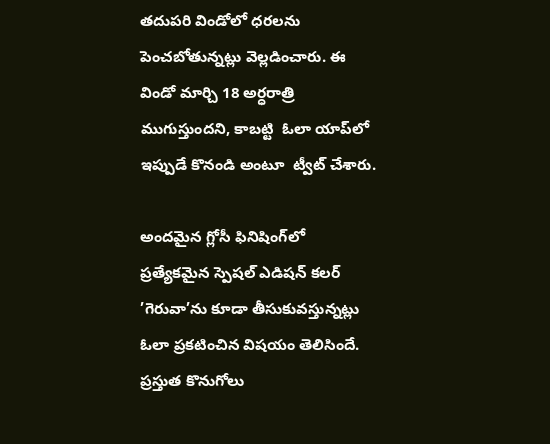తదుపరి విండోలో ధరలను పెంచబోతున్న‌ట్లు వెల్ల‌డించారు. ఈ విండో మార్చి 18 అర్ధ‌రాత్రి  ముగుస్తుందని, కాబ‌ట్టి  ఓలా యాప్‌లో ఇప్పుడే కొనండి అంటూ  ట్వీట్ చేశారు.

అందమైన గ్లోసీ ఫినిషింగ్‌లో ప్రత్యేకమైన స్పెషల్ ఎడిషన్ కలర్  ’గెరువా’ను కూడా తీసుకువస్తున్నట్లు ఓలా ప్ర‌క‌టించిన విష‌యం తెలిసిందే. ప్రస్తుత కొనుగోలు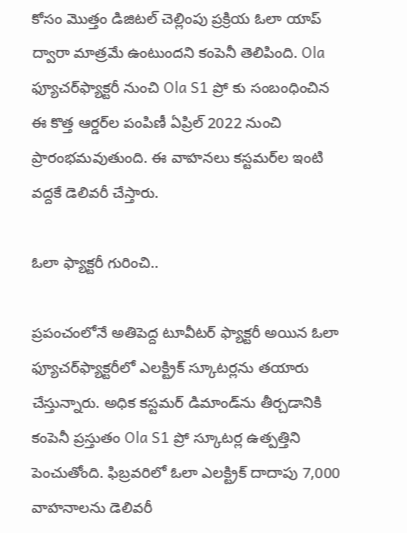కోసం మొత్తం డిజిటల్ చెల్లింపు ప్రక్రియ ఓలా యాప్ ద్వారా మాత్రమే ఉంటుందని కంపెనీ తెలిపింది. Ola ఫ్యూచర్‌ఫ్యాక్టరీ నుంచి Ola S1 ప్రో కు సంబంధించిన ఈ కొత్త ఆర్డర్‌ల పంపిణీ ఏప్రిల్ 2022 నుంచి ప్రారంభమవుతుంది. ఈ వాహ‌న‌లు కస్టమర్‌ల ఇంటి వద్దకే డెలివరీ చేస్తారు.

ఓలా ఫ్యాక్ట‌రీ గురించి..

ప్రపంచంలోనే అతిపెద్ద టూవీట‌ర్ ఫ్యాక్టరీ అయిన ఓలా ఫ్యూచర్‌ఫ్యాక్టరీలో ఎల‌క్ట్రిక్ స్కూటర్ల‌ను త‌యారు చేస్తున్నారు. అధిక కస్టమర్ డిమాండ్‌ను తీర్చడానికి కంపెనీ ప్రస్తుతం Ola S1 ప్రో స్కూటర్ల ఉత్ప‌త్తిని పెంచుతోంది. ఫిబ్రవరిలో ఓలా ఎలక్ట్రిక్ దాదాపు 7,000 వాహనాలను డెలివరీ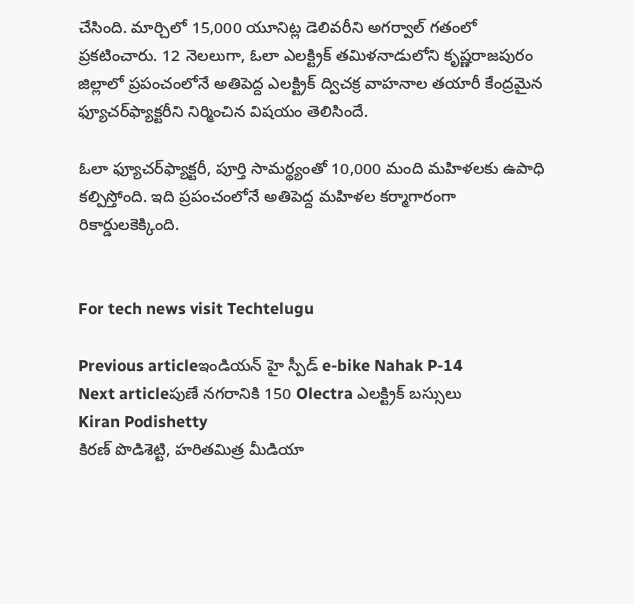చేసింది. మార్చిలో 15,000 యూనిట్ల డెలివరీని అగర్వాల్ గతంలో ప్రకటించారు. 12 నెలలుగా, ఓలా ఎలక్ట్రిక్ తమిళనాడులోని కృష్ణరాజపురం జిల్లాలో ప్రపంచంలోనే అతిపెద్ద ఎలక్ట్రిక్ ద్విచక్ర వాహనాల తయారీ కేంద్రమైన ఫ్యూచర్‌ఫ్యాక్టరీని నిర్మించిన విష‌యం తెలిసిందే.

ఓలా ఫ్యూచర్‌ఫ్యాక్టరీ, పూర్తి సామర్థ్యంతో 10,000 మంది మహిళలకు ఉపాధి కల్పిస్తోంది. ఇది ప్రపంచంలోనే అతిపెద్ద మహిళల‌ కర్మాగారంగా రికార్డుల‌కెక్కింది.


For tech news visit Techtelugu

Previous articleఇండియన్ హై స్పీడ్ e-bike Nahak P-14
Next articleపుణే న‌గ‌రానికి 150 Olectra ఎలక్ట్రిక్ బస్సులు
Kiran Podishetty
కిరణ్ పొడిశెట్టి, హరితమిత్ర మీడియా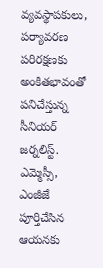వ్యవస్థాపకులు, పర్యావరణ పరిరక్షణకు అంకితభావంతో పనిచేస్తున్న సీనియ‌ర్‌ జర్నలిస్ట్. ఎమ్మెస్సీ, ఎంజీజే పూర్తిచేసిన‌ ఆయనకు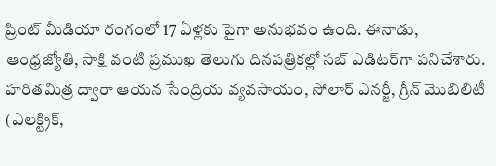ప్రింట్ మీడియా రంగంలో 17 ఏళ్లకు పైగా అనుభవం ఉంది. ఈనాడు, ఆంధ్రజ్యోతి, సాక్షి వంటి ప్రముఖ తెలుగు దినపత్రికల్లో సబ్‌ ఎడిటర్‌గా ప‌నిచేశారు. హరితమిత్ర ద్వారా ఆయన సేంద్రియ వ్యవసాయం, సోలార్ ఎనర్జీ, గ్రీన్ మొబిలిటీ (ఎలక్ట్రిక్‌,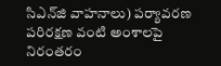సిఎన్‌జి వాహనాలు) ప‌ర్యావ‌ర‌ణ ప‌రిర‌క్ష‌ణ వంటి అంశాలపై నిరంతరం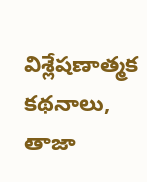విశ్లేషణాత్మక కథనాలు, తాజా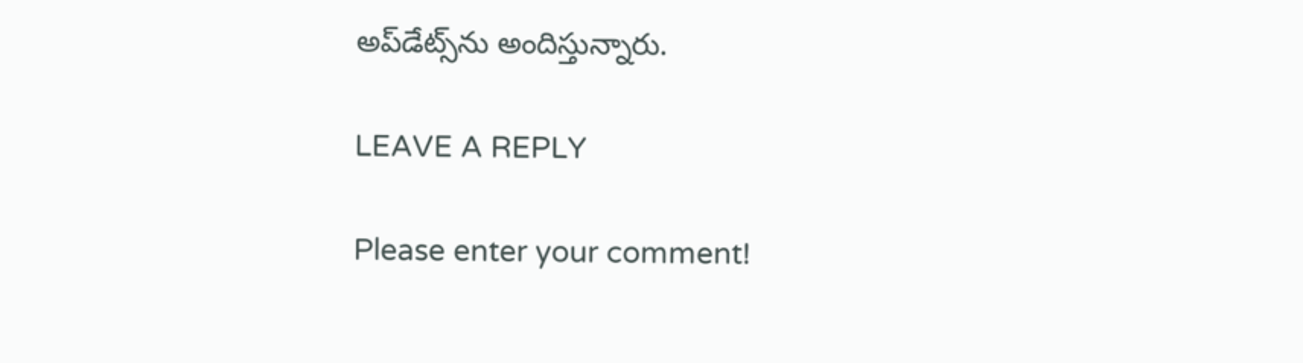అప్‌డేట్స్‌ను అందిస్తున్నారు.

LEAVE A REPLY

Please enter your comment!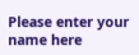Please enter your name here